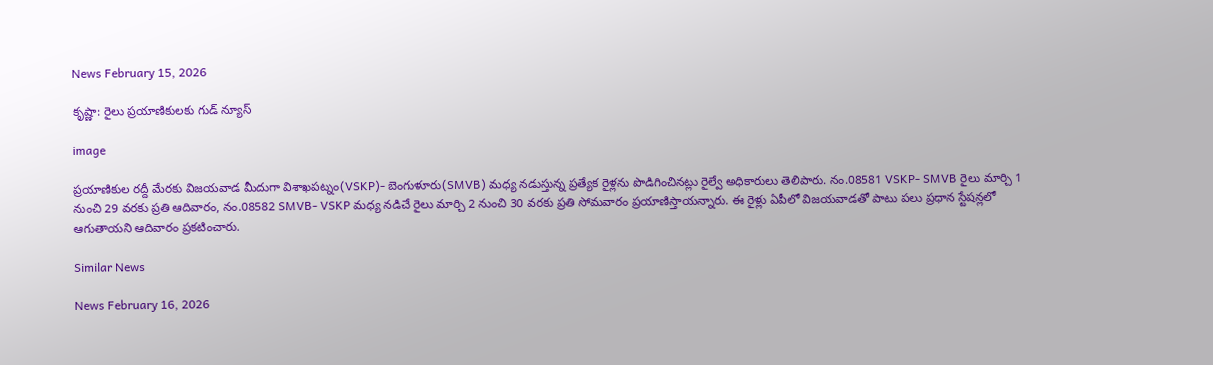News February 15, 2026

కృష్ణా: రైలు ప్రయాణికులకు గుడ్ న్యూస్

image

ప్రయాణికుల రద్దీ మేరకు విజయవాడ మీదుగా విశాఖపట్నం(VSKP)- బెంగుళూరు(SMVB) మధ్య నడుస్తున్న ప్రత్యేక రైళ్లను పొడిగించినట్లు రైల్వే అధికారులు తెలిపారు. నం.08581 VSKP- SMVB రైలు మార్చి 1 నుంచి 29 వరకు ప్రతి ఆదివారం, నం.08582 SMVB- VSKP మధ్య నడిచే రైలు మార్చి 2 నుంచి 30 వరకు ప్రతి సోమవారం ప్రయాణిస్తాయన్నారు. ఈ రైళ్లు ఏపీలో విజయవాడతో పాటు పలు ప్రధాన స్టేషన్లలో ఆగుతాయని ఆదివారం ప్రకటించారు.

Similar News

News February 16, 2026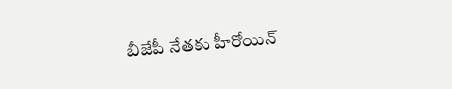బీజేపీ నేతకు హీరోయిన్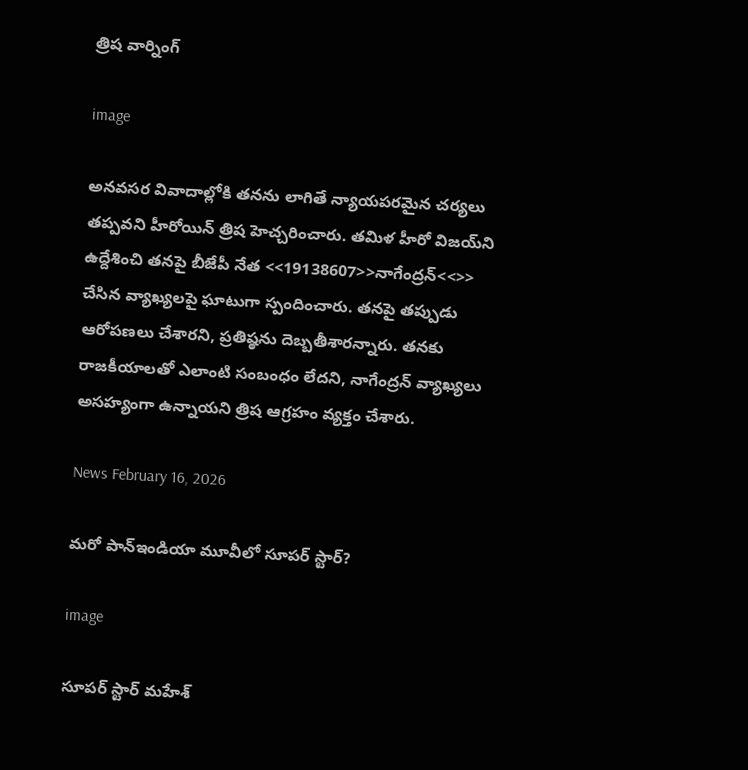త్రిష వార్నింగ్

image

అనవసర వివాదాల్లోకి తనను లాగితే న్యాయపరమైన చర్యలు తప్పవని హీరోయిన్ త్రిష హెచ్చరించారు. తమిళ హీరో విజయ్‌ని ఉద్దేశించి తనపై బీజేపీ నేత <<19138607>>నాగేంద్రన్<<>> చేసిన వ్యాఖ్యలపై ఘాటుగా స్పందించారు. తనపై తప్పుడు ఆరోపణలు చేశారని, ప్రతిష్ఠను దెబ్బతీశారన్నారు. తనకు రాజకీయాలతో ఎలాంటి సంబంధం లేదని, నాగేంద్రన్ వ్యాఖ్యలు అసహ్యంగా ఉన్నాయని త్రిష ఆగ్రహం వ్యక్తం చేశారు.

News February 16, 2026

మరో పాన్‌ఇండియా మూవీలో సూపర్ స్టార్?

image

సూపర్ స్టార్ మహేశ్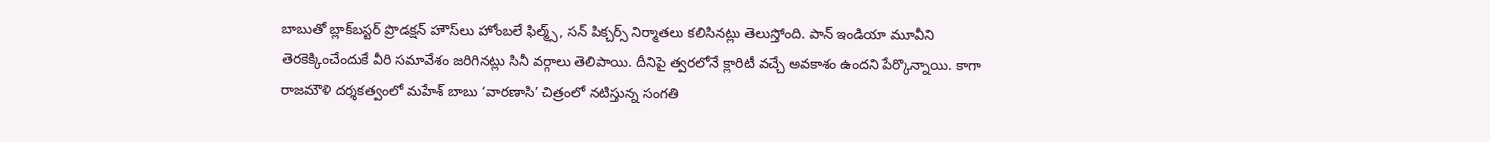బాబుతో బ్లాక్‌బస్టర్ ప్రొడక్షన్ హౌస్‌లు హోంబలే ఫిల్మ్స్, సన్ పిక్చర్స్ నిర్మాతలు కలిసినట్లు తెలుస్తోంది. పాన్ ఇండియా మూవీని తెరకెక్కించేందుకే వీరి సమావేశం జరిగినట్లు సినీ వర్గాలు తెలిపాయి. దీనిపై త్వరలోనే క్లారిటీ వచ్చే అవకాశం ఉందని పేర్కొన్నాయి. కాగా రాజమౌళి దర్శకత్వంలో మహేశ్ బాబు ‘వారణాసి’ చిత్రంలో నటిస్తున్న సంగతి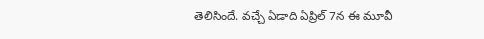తెలిసిందే. వచ్చే ఏడాది ఏప్రిల్ 7న ఈ మూవీ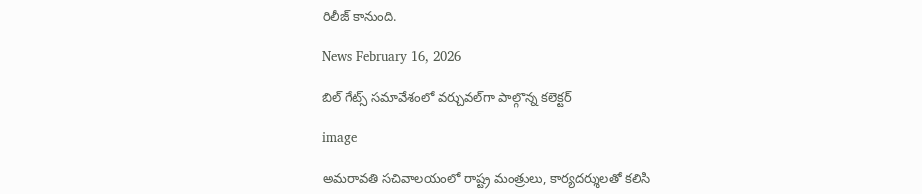రిలీజ్ కానుంది.

News February 16, 2026

బిల్‌ గేట్స్‌ సమావేశంలో వర్చువల్‌గా పాల్గొన్న కలెక్టర్

image

అమరావతి సచివాలయంలో రాష్ట్ర మంత్రులు, కార్యదర్శులతో కలిసి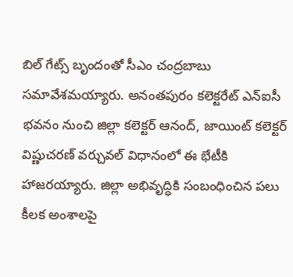బిల్‌ గేట్స్‌ బృందంతో సీఎం చంద్రబాబు సమావేశమయ్యారు. అనంతపురం కలెక్టరేట్‌ ఎన్ఐసీ భవనం నుంచి జిల్లా కలెక్టర్‌ ఆనంద్, జాయింట్ కలెక్టర్‌ విష్ణుచరణ్‌ వర్చువల్ విధానంలో ఈ భేటీకి హాజరయ్యారు. జిల్లా అభివృద్ధికి సంబంధించిన పలు కీలక అంశాలపై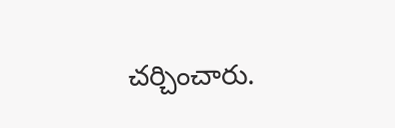చర్చించారు.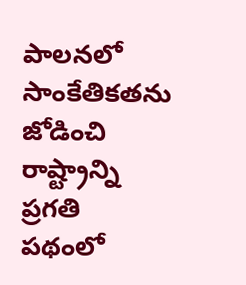పాలనలో సాంకేతికతను జోడించి రాష్ట్రాన్ని ప్రగతి పథంలో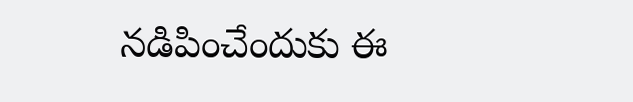నడిపించేందుకు ఈ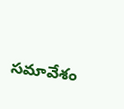సమావేశం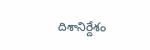దిశానిర్దేశం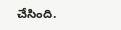చేసింది.